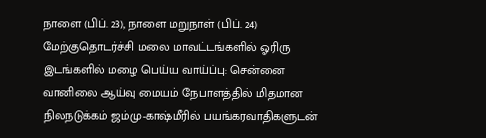நாளை (பிப். 23), நாளை மறுநாள் (பிப். 24) மேற்குதொடர்ச்சி மலை மாவட்டங்களில் ஓரிரு இடங்களில் மழை பெய்ய வாய்ப்பு: சென்னை வானிலை ஆய்வு மையம் நேபாளத்தில் மிதமான நிலநடுக்கம் ஜம்மு-காஷ்மீரில் பயங்கரவாதிகளுடன்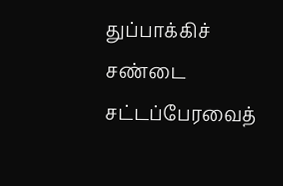துப்பாக்கிச் சண்டை சட்டப்பேரவைத்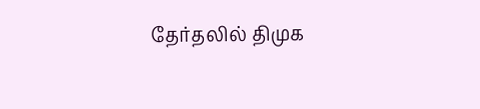தேர்தலில் திமுக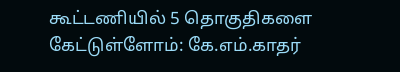கூட்டணியில் 5 தொகுதிகளை கேட்டுள்ளோம்: கே.எம்.காதர்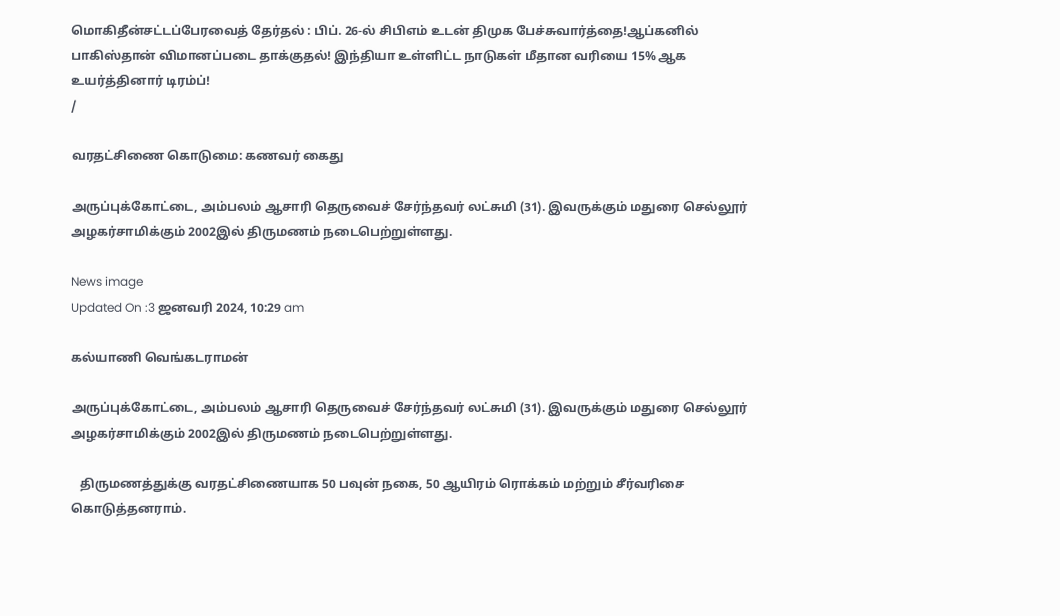மொகிதீன்சட்டப்பேரவைத் தேர்தல் : பிப். 26-ல் சிபிஎம் உடன் திமுக பேச்சுவார்த்தை!ஆப்கனில் பாகிஸ்தான் விமானப்படை தாக்குதல்! இந்தியா உள்ளிட்ட நாடுகள் மீதான வரியை 15% ஆக உயர்த்தினார் டிரம்ப்!
/

வரதட்சிணை கொடுமை: கணவர் கைது

அருப்புக்கோட்டை, அம்பலம் ஆசாரி தெருவைச் சேர்ந்தவர் லட்சுமி (31). இவருக்கும் மதுரை செல்லூர் அழகர்சாமிக்கும் 2002இல் திருமணம் நடைபெற்றுள்ளது.

News image
Updated On :3 ஜனவரி 2024, 10:29 am

கல்யாணி வெங்கடராமன்

அருப்புக்கோட்டை, அம்பலம் ஆசாரி தெருவைச் சேர்ந்தவர் லட்சுமி (31). இவருக்கும் மதுரை செல்லூர் அழகர்சாமிக்கும் 2002இல் திருமணம் நடைபெற்றுள்ளது.

   திருமணத்துக்கு வரதட்சிணையாக 50 பவுன் நகை, 50 ஆயிரம் ரொக்கம் மற்றும் சீர்வரிசை கொடுத்தனராம்.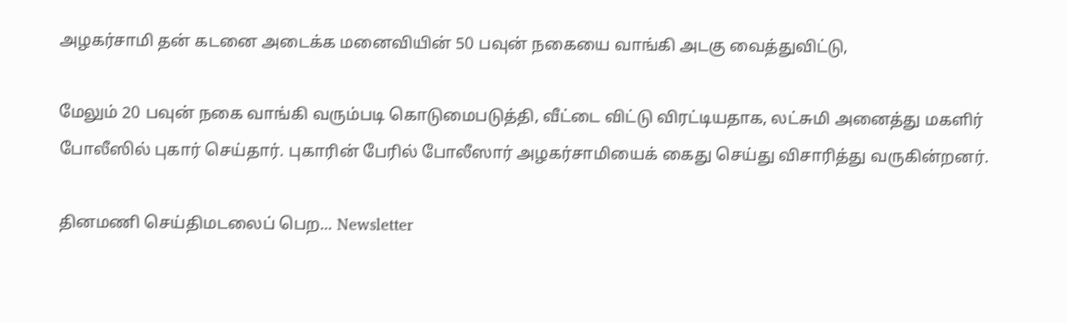அழகர்சாமி தன் கடனை அடைக்க மனைவியின் 50 பவுன் நகையை வாங்கி அடகு வைத்துவிட்டு,

மேலும் 20 பவுன் நகை வாங்கி வரும்படி கொடுமைபடுத்தி, வீட்டை விட்டு விரட்டியதாக, லட்சுமி அனைத்து மகளிர் போலீஸில் புகார் செய்தார். புகாரின் பேரில் போலீஸார் அழகர்சாமியைக் கைது செய்து விசாரித்து வருகின்றனர்.

தினமணி செய்திமடலைப் பெற... Newsletter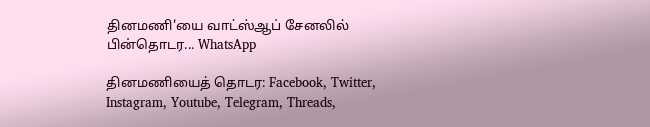தினமணி'யை வாட்ஸ்ஆப் சேனலில் பின்தொடர... WhatsApp

தினமணியைத் தொடர: Facebook, Twitter, Instagram, Youtube, Telegram, Threads,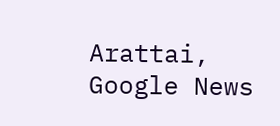Arattai, Google News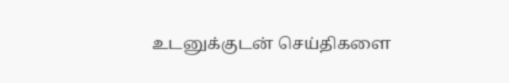உடனுக்குடன் செய்திகளை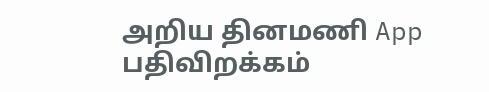அறிய தினமணி App பதிவிறக்கம்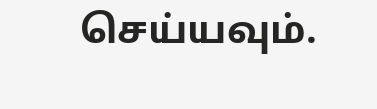செய்யவும்.